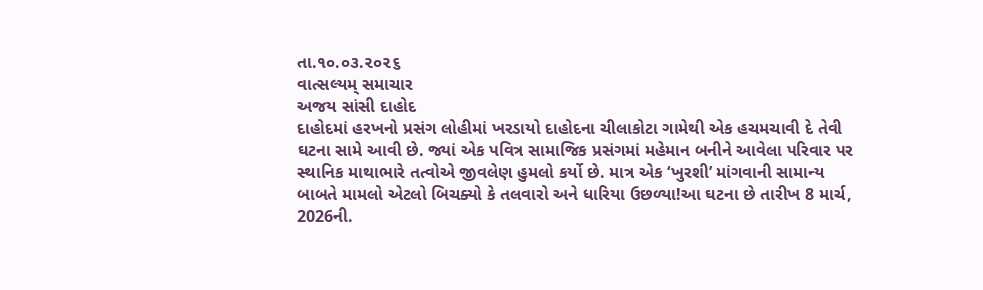તા.૧૦.૦૩.૨૦૨૬
વાત્સલ્યમ્ સમાચાર
અજય સાંસી દાહોદ
દાહોદમાં હરખનો પ્રસંગ લોહીમાં ખરડાયો દાહોદના ચીલાકોટા ગામેથી એક હચમચાવી દે તેવી ઘટના સામે આવી છે. જ્યાં એક પવિત્ર સામાજિક પ્રસંગમાં મહેમાન બનીને આવેલા પરિવાર પર સ્થાનિક માથાભારે તત્વોએ જીવલેણ હુમલો કર્યો છે. માત્ર એક ‘ખુરશી’ માંગવાની સામાન્ય બાબતે મામલો એટલો બિચક્યો કે તલવારો અને ધારિયા ઉછળ્યા!આ ઘટના છે તારીખ 8 માર્ચ, 2026ની.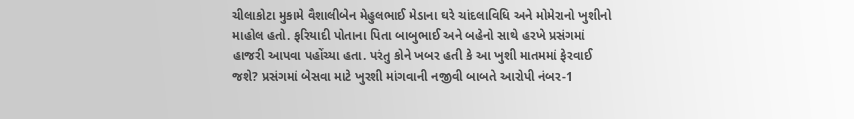ચીલાકોટા મુકામે વૈશાલીબેન મેહુલભાઈ મેડાના ઘરે ચાંદલાવિધિ અને મોમેરાનો ખુશીનો માહોલ હતો. ફરિયાદી પોતાના પિતા બાબુભાઈ અને બહેનો સાથે હરખે પ્રસંગમાં હાજરી આપવા પહોંચ્યા હતા. પરંતુ કોને ખબર હતી કે આ ખુશી માતમમાં ફેરવાઈ જશે? પ્રસંગમાં બેસવા માટે ખુરશી માંગવાની નજીવી બાબતે આરોપી નંબર-1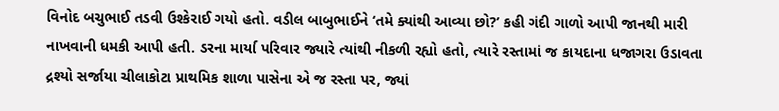વિનોદ બચુભાઈ તડવી ઉશ્કેરાઈ ગયો હતો. વડીલ બાબુભાઈને ‘તમે ક્યાંથી આવ્યા છો?’ કહી ગંદી ગાળો આપી જાનથી મારી નાખવાની ધમકી આપી હતી. ડરના માર્યા પરિવાર જ્યારે ત્યાંથી નીકળી રહ્યો હતો, ત્યારે રસ્તામાં જ કાયદાના ધજાગરા ઉડાવતા દ્રશ્યો સર્જાયા ચીલાકોટા પ્રાથમિક શાળા પાસેના એ જ રસ્તા પર, જ્યાં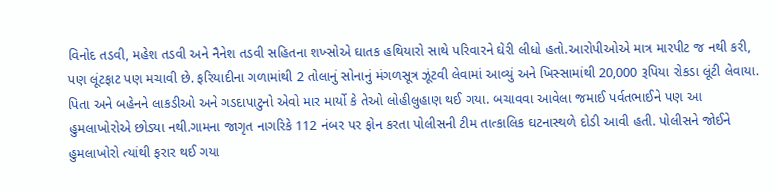વિનોદ તડવી, મહેશ તડવી અને નૈનેશ તડવી સહિતના શખ્સોએ ઘાતક હથિયારો સાથે પરિવારને ઘેરી લીધો હતો.આરોપીઓએ માત્ર મારપીટ જ નથી કરી, પણ લૂંટફાટ પણ મચાવી છે. ફરિયાદીના ગળામાંથી 2 તોલાનું સોનાનું મંગળસૂત્ર ઝૂંટવી લેવામાં આવ્યું અને ખિસ્સામાંથી 20,000 રૂપિયા રોકડા લૂંટી લેવાયા. પિતા અને બહેનને લાકડીઓ અને ગડદાપાટુનો એવો માર માર્યો કે તેઓ લોહીલુહાણ થઈ ગયા. બચાવવા આવેલા જમાઈ પર્વતભાઈને પણ આ હુમલાખોરોએ છોડ્યા નથી.ગામના જાગૃત નાગરિકે 112 નંબર પર ફોન કરતા પોલીસની ટીમ તાત્કાલિક ઘટનાસ્થળે દોડી આવી હતી. પોલીસને જોઈને હુમલાખોરો ત્યાંથી ફરાર થઈ ગયા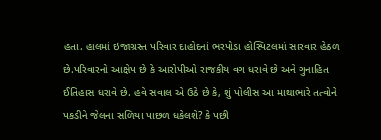હતા. હાલમાં ઇજાગ્રસ્ત પરિવાર દાહોદનાં ભરપોડા હોસ્પિટલમાં સારવાર હેઠળ છે.પરિવારનો આક્ષેપ છે કે આરોપીઓ રાજકીય વગ ધરાવે છે અને ગુનાહિત ઈતિહાસ ધરાવે છે. હવે સવાલ એ ઉઠે છે કે, શું પોલીસ આ માથાભારે તત્વોને પકડીને જેલના સળિયા પાછળ ધકેલશે? કે પછી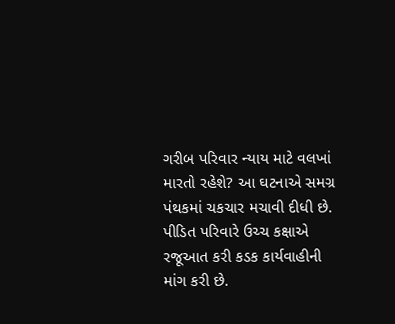ગરીબ પરિવાર ન્યાય માટે વલખાં મારતો રહેશે? આ ઘટનાએ સમગ્ર પંથકમાં ચકચાર મચાવી દીધી છે. પીડિત પરિવારે ઉચ્ચ કક્ષાએ રજૂઆત કરી કડક કાર્યવાહીની માંગ કરી છે.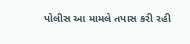પોલીસ આ મામલે તપાસ કરી રહી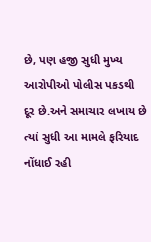છે, પણ હજી સુધી મુખ્ય આરોપીઓ પોલીસ પકડથી દૂર છે.અને સમાચાર લખાય છે ત્યાં સુધી આ મામલે ફરિયાદ નોંધાઈ રહી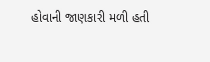હોવાની જાણકારી મળી હતી